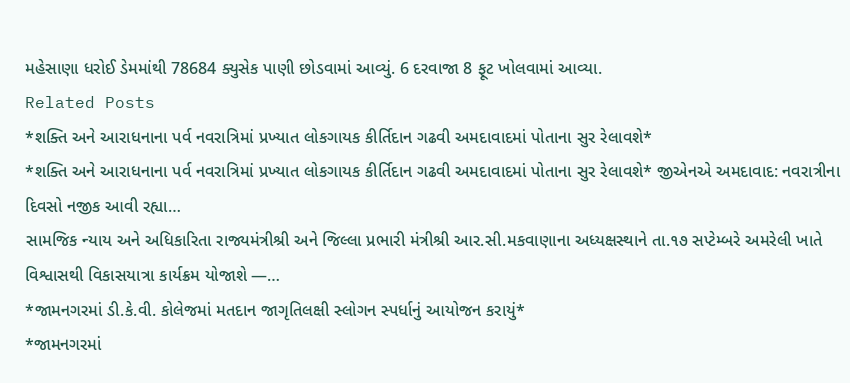મહેસાણા ધરોઈ ડેમમાંથી 78684 ક્યુસેક પાણી છોડવામાં આવ્યું. 6 દરવાજા 8 ફૂટ ખોલવામાં આવ્યા.
Related Posts
*શક્તિ અને આરાધનાના પર્વ નવરાત્રિમાં પ્રખ્યાત લોકગાયક કીર્તિદાન ગઢવી અમદાવાદમાં પોતાના સુર રેલાવશે*
*શક્તિ અને આરાધનાના પર્વ નવરાત્રિમાં પ્રખ્યાત લોકગાયક કીર્તિદાન ગઢવી અમદાવાદમાં પોતાના સુર રેલાવશે* જીએનએ અમદાવાદ: નવરાત્રીના દિવસો નજીક આવી રહ્યા…
સામજિક ન્યાય અને અધિકારિતા રાજ્યમંત્રીશ્રી અને જિલ્લા પ્રભારી મંત્રીશ્રી આર.સી.મકવાણાના અધ્યક્ષસ્થાને તા.૧૭ સપ્ટેમ્બરે અમરેલી ખાતે વિશ્વાસથી વિકાસયાત્રા કાર્યક્રમ યોજાશે —…
*જામનગરમાં ડી.કે.વી. કોલેજમાં મતદાન જાગૃતિલક્ષી સ્લોગન સ્પર્ધાનું આયોજન કરાયું*
*જામનગરમાં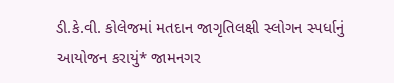ડી.કે.વી. કોલેજમાં મતદાન જાગૃતિલક્ષી સ્લોગન સ્પર્ધાનું આયોજન કરાયું* જામનગર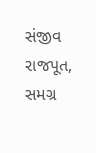સંજીવ રાજપૂત, સમગ્ર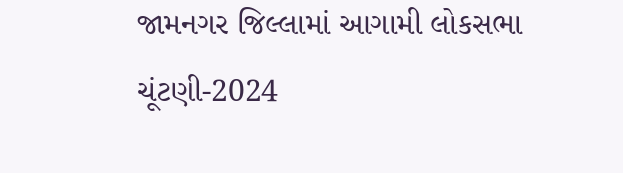જામનગર જિલ્લામાં આગામી લોકસભા ચૂંટણી-2024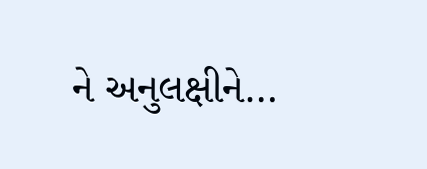ને અનુલક્ષીને…